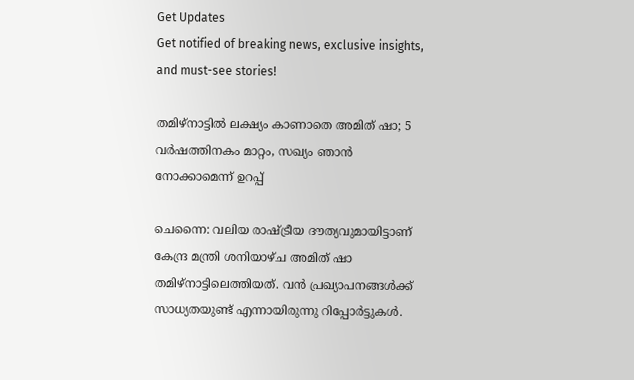Get Updates
Get notified of breaking news, exclusive insights, and must-see stories!

തമിഴ്‌നാട്ടില്‍ ലക്ഷ്യം കാണാതെ അമിത് ഷാ; 5 വര്‍ഷത്തിനകം മാറ്റം, സഖ്യം ഞാന്‍ നോക്കാമെന്ന് ഉറപ്പ്

ചെന്നൈ: വലിയ രാഷ്ട്രീയ ദൗത്യവുമായിട്ടാണ് കേന്ദ്ര മന്ത്രി ശനിയാഴ്ച അമിത് ഷാ തമിഴ്‌നാട്ടിലെത്തിയത്. വന്‍ പ്രഖ്യാപനങ്ങള്‍ക്ക് സാധ്യതയുണ്ട് എന്നായിരുന്നു റിപ്പോര്‍ട്ടുകള്‍.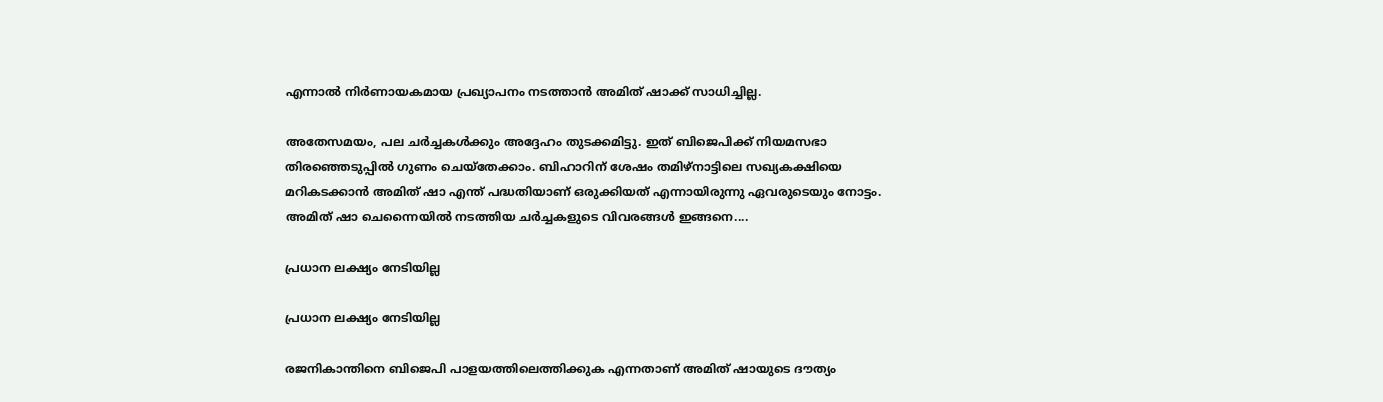എന്നാല്‍ നിര്‍ണായകമായ പ്രഖ്യാപനം നടത്താന്‍ അമിത് ഷാക്ക് സാധിച്ചില്ല.

അതേസമയം, പല ചര്‍ച്ചകള്‍ക്കും അദ്ദേഹം തുടക്കമിട്ടു. ഇത് ബിജെപിക്ക് നിയമസഭാ തിരഞ്ഞെടുപ്പില്‍ ഗുണം ചെയ്‌തേക്കാം. ബിഹാറിന് ശേഷം തമിഴ്‌നാട്ടിലെ സഖ്യകക്ഷിയെ മറികടക്കാന്‍ അമിത് ഷാ എന്ത് പദ്ധതിയാണ് ഒരുക്കിയത് എന്നായിരുന്നു ഏവരുടെയും നോട്ടം. അമിത് ഷാ ചെന്നൈയില്‍ നടത്തിയ ചര്‍ച്ചകളുടെ വിവരങ്ങള്‍ ഇങ്ങനെ....

പ്രധാന ലക്ഷ്യം നേടിയില്ല

പ്രധാന ലക്ഷ്യം നേടിയില്ല

രജനികാന്തിനെ ബിജെപി പാളയത്തിലെത്തിക്കുക എന്നതാണ് അമിത് ഷായുടെ ദൗത്യം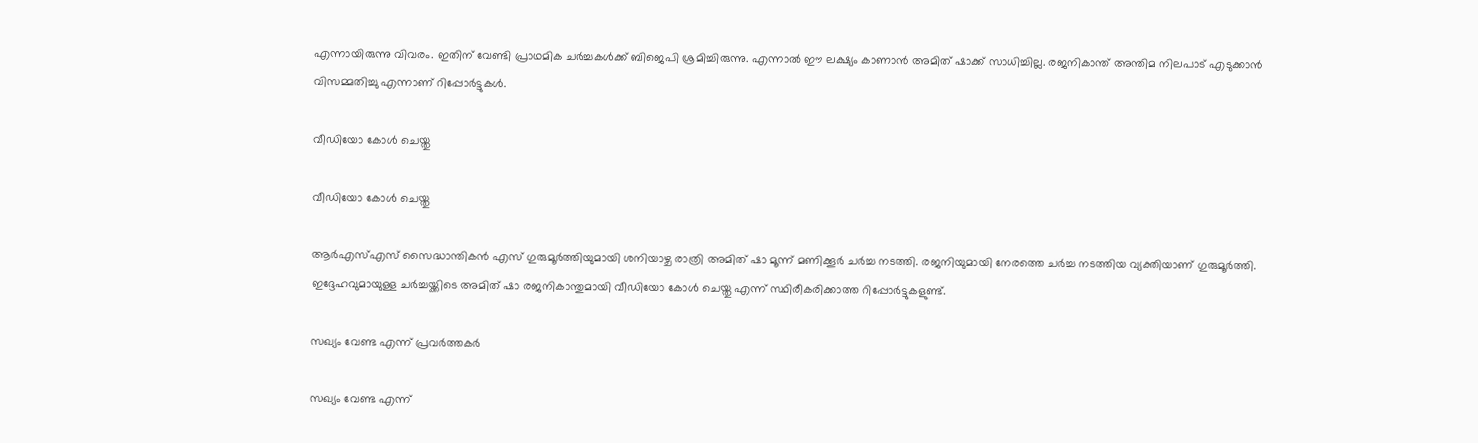എന്നായിരുന്നു വിവരം. ഇതിന് വേണ്ടി പ്രാഥമിക ചര്‍ച്ചകള്‍ക്ക് ബിജെപി ശ്രമിച്ചിരുന്നു. എന്നാല്‍ ഈ ലക്ഷ്യം കാണാന്‍ അമിത് ഷാക്ക് സാധിച്ചില്ല. രജനികാന്ത് അന്തിമ നിലപാട് എടുക്കാന്‍ വിസമ്മതിച്ചു എന്നാണ് റിപ്പോര്‍ട്ടുകള്‍.

വീഡിയോ കോള്‍ ചെയ്തു

വീഡിയോ കോള്‍ ചെയ്തു

ആര്‍എസ്എസ് സൈദ്ധാന്തികന്‍ എസ് ഗുരുമൂര്‍ത്തിയുമായി ശനിയാഴ്ച രാത്രി അമിത് ഷാ മൂന്ന് മണിക്കൂര്‍ ചര്‍ച്ച നടത്തി. രജനിയുമായി നേരത്തെ ചര്‍ച്ച നടത്തിയ വ്യക്തിയാണ് ഗുരുമൂര്‍ത്തി. ഇദ്ദേഹവുമായുള്ള ചര്‍ച്ചയ്ക്കിടെ അമിത് ഷാ രജനികാന്തുമായി വീഡിയോ കോള്‍ ചെയ്തു എന്ന് സ്ഥിരീകരിക്കാത്ത റിപ്പോര്‍ട്ടുകളുണ്ട്.

സഖ്യം വേണ്ട എന്ന് പ്രവര്‍ത്തകര്‍

സഖ്യം വേണ്ട എന്ന്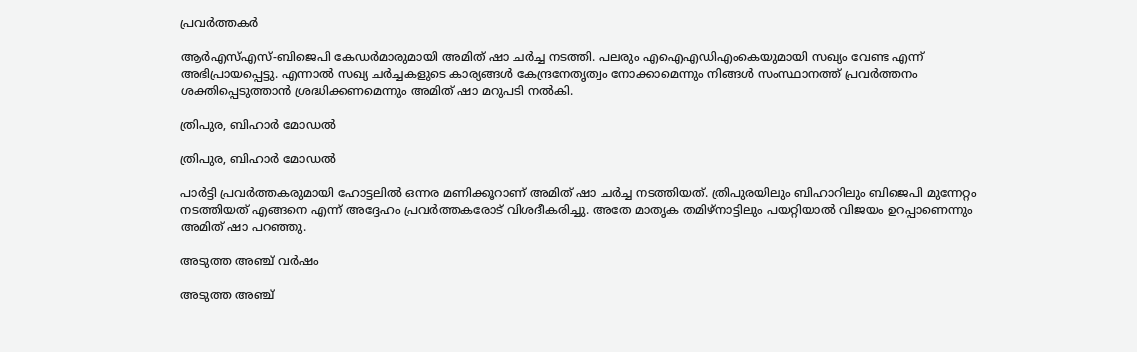പ്രവര്‍ത്തകര്‍

ആര്‍എസ്എസ്-ബിജെപി കേഡര്‍മാരുമായി അമിത് ഷാ ചര്‍ച്ച നടത്തി. പലരും എഐഎഡിഎംകെയുമായി സഖ്യം വേണ്ട എന്ന് അഭിപ്രായപ്പെട്ടു. എന്നാല്‍ സഖ്യ ചര്‍ച്ചകളുടെ കാര്യങ്ങള്‍ കേന്ദ്രനേതൃത്വം നോക്കാമെന്നും നിങ്ങള്‍ സംസ്ഥാനത്ത് പ്രവര്‍ത്തനം ശക്തിപ്പെടുത്താന്‍ ശ്രദ്ധിക്കണമെന്നും അമിത് ഷാ മറുപടി നല്‍കി.

ത്രിപുര, ബിഹാര്‍ മോഡല്‍

ത്രിപുര, ബിഹാര്‍ മോഡല്‍

പാര്‍ട്ടി പ്രവര്‍ത്തകരുമായി ഹോട്ടലില്‍ ഒന്നര മണിക്കൂറാണ് അമിത് ഷാ ചര്‍ച്ച നടത്തിയത്. ത്രിപുരയിലും ബിഹാറിലും ബിജെപി മുന്നേറ്റം നടത്തിയത് എങ്ങനെ എന്ന് അദ്ദേഹം പ്രവര്‍ത്തകരോട് വിശദീകരിച്ചു. അതേ മാതൃക തമിഴ്‌നാട്ടിലും പയറ്റിയാല്‍ വിജയം ഉറപ്പാണെന്നും അമിത് ഷാ പറഞ്ഞു.

അടുത്ത അഞ്ച് വര്‍ഷം

അടുത്ത അഞ്ച്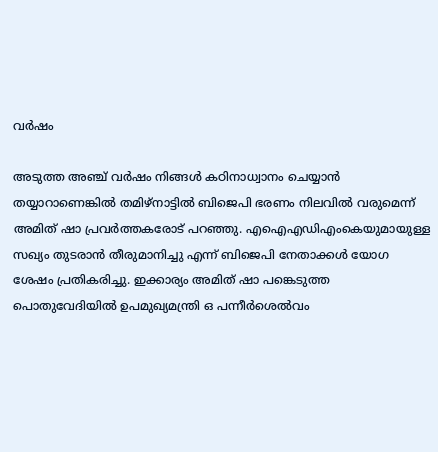വര്‍ഷം

അടുത്ത അഞ്ച് വര്‍ഷം നിങ്ങള്‍ കഠിനാധ്വാനം ചെയ്യാന്‍ തയ്യാറാണെങ്കില്‍ തമിഴ്‌നാട്ടില്‍ ബിജെപി ഭരണം നിലവില്‍ വരുമെന്ന് അമിത് ഷാ പ്രവര്‍ത്തകരോട് പറഞ്ഞു. എഐഎഡിഎംകെയുമായുള്ള സഖ്യം തുടരാന്‍ തീരുമാനിച്ചു എന്ന് ബിജെപി നേതാക്കള്‍ യോഗ ശേഷം പ്രതികരിച്ചു. ഇക്കാര്യം അമിത് ഷാ പങ്കെടുത്ത പൊതുവേദിയില്‍ ഉപമുഖ്യമന്ത്രി ഒ പന്നീര്‍ശെല്‍വം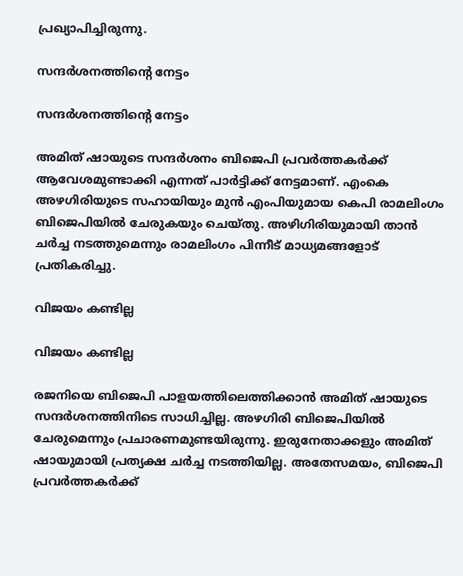പ്രഖ്യാപിച്ചിരുന്നു.

സന്ദര്‍ശനത്തിന്റെ നേട്ടം

സന്ദര്‍ശനത്തിന്റെ നേട്ടം

അമിത് ഷായുടെ സന്ദര്‍ശനം ബിജെപി പ്രവര്‍ത്തകര്‍ക്ക് ആവേശമുണ്ടാക്കി എന്നത് പാര്‍ട്ടിക്ക് നേട്ടമാണ്. എംകെ അഴഗിരിയുടെ സഹായിയും മുന്‍ എംപിയുമായ കെപി രാമലിംഗം ബിജെപിയില്‍ ചേരുകയും ചെയ്തു. അഴിഗിരിയുമായി താന്‍ ചര്‍ച്ച നടത്തുമെന്നും രാമലിംഗം പിന്നീട് മാധ്യമങ്ങളോട് പ്രതികരിച്ചു.

വിജയം കണ്ടില്ല

വിജയം കണ്ടില്ല

രജനിയെ ബിജെപി പാളയത്തിലെത്തിക്കാന്‍ അമിത് ഷായുടെ സന്ദര്‍ശനത്തിനിടെ സാധിച്ചില്ല. അഴഗിരി ബിജെപിയില്‍ ചേരുമെന്നും പ്രചാരണമുണ്ടയിരുന്നു. ഇരുനേതാക്കളും അമിത് ഷായുമായി പ്രത്യക്ഷ ചര്‍ച്ച നടത്തിയില്ല. അതേസമയം, ബിജെപി പ്രവര്‍ത്തകര്‍ക്ക്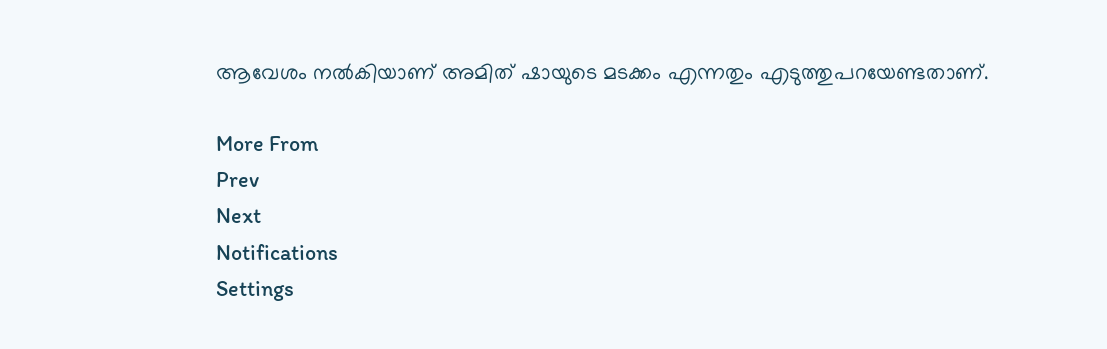ആവേശം നല്‍കിയാണ് അമിത് ഷായുടെ മടക്കം എന്നതും എടുത്തുപറയേണ്ടതാണ്.

More From
Prev
Next
Notifications
Settings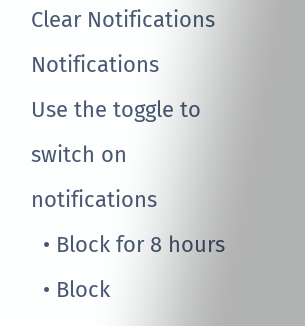Clear Notifications
Notifications
Use the toggle to switch on notifications
  • Block for 8 hours
  • Block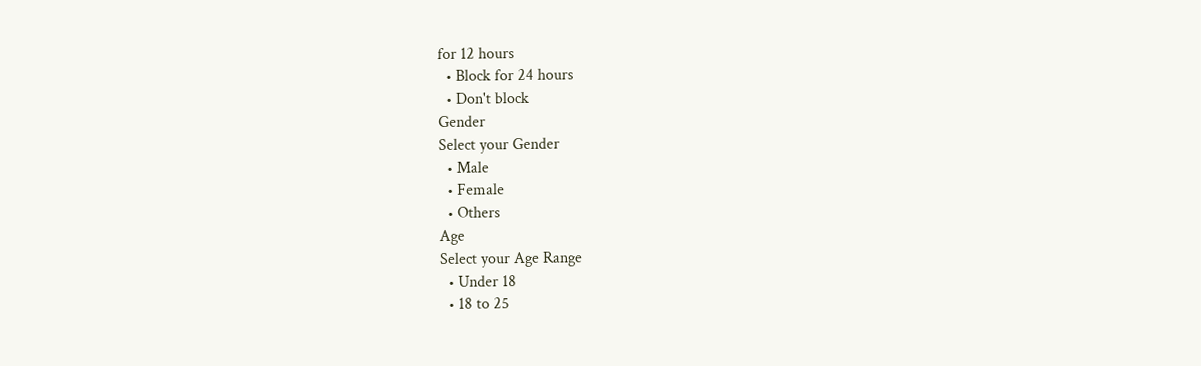for 12 hours
  • Block for 24 hours
  • Don't block
Gender
Select your Gender
  • Male
  • Female
  • Others
Age
Select your Age Range
  • Under 18
  • 18 to 25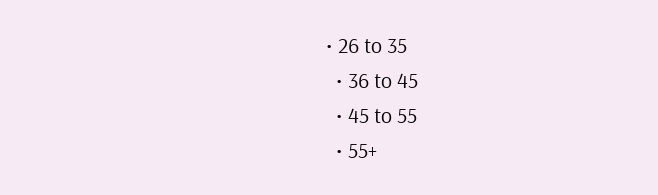• 26 to 35
  • 36 to 45
  • 45 to 55
  • 55+